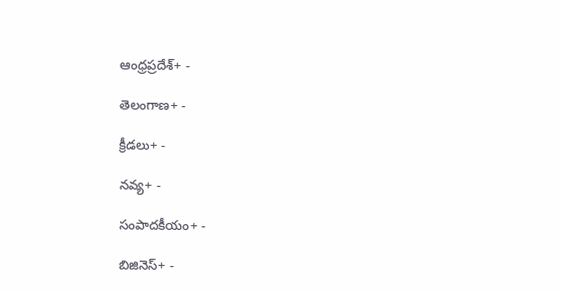ఆంధ్రప్రదేశ్+ -

తెలంగాణ+ -

క్రీడలు+ -

నవ్య+ -

సంపాదకీయం+ -

బిజినెస్+ -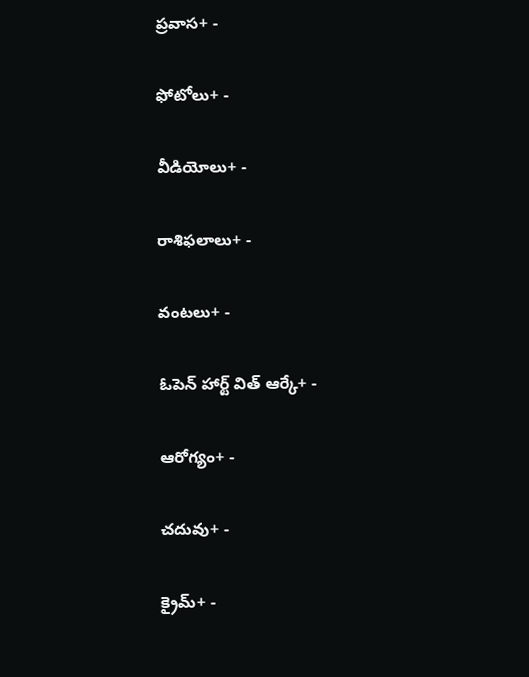ప్రవాస+ -

ఫోటోలు+ -

వీడియోలు+ -

రాశిఫలాలు+ -

వంటలు+ -

ఓపెన్ హార్ట్ విత్ ఆర్కే+ -

ఆరోగ్యం+ -

చదువు+ -

క్రైమ్+ -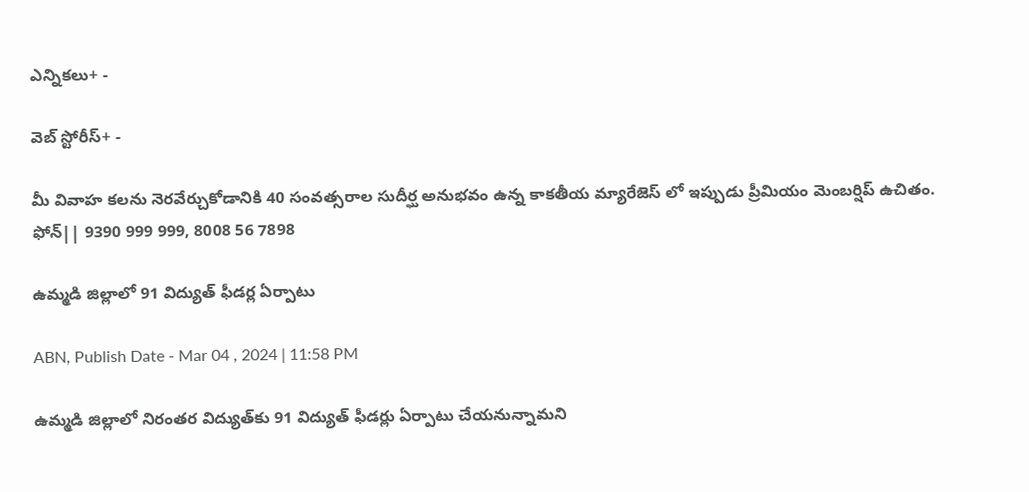ఎన్నికలు+ -

వెబ్ స్టోరీస్+ -

మీ వివాహ కలను నెరవేర్చుకోడానికి 40 సంవత్సరాల సుదీర్ఘ అనుభవం ఉన్న కాకతీయ మ్యారేజెస్ లో ఇప్పుడు ప్రీమియం మెంబర్షిప్ ఉచితం. ఫోన్|| 9390 999 999, 8008 56 7898

ఉమ్మడి జిల్లాలో 91 విద్యుత్‌ ఫీడర్ల ఏర్పాటు

ABN, Publish Date - Mar 04 , 2024 | 11:58 PM

ఉమ్మడి జిల్లాలో నిరంతర విద్యుత్‌కు 91 విద్యుత్‌ ఫీడర్లు ఏర్పాటు చేయనున్నామని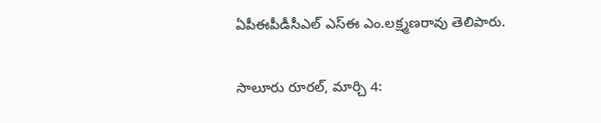ఏపీఈపీడీసీఎల్‌ ఎస్‌ఈ ఎం.లక్ష్మణరావు తెలిపారు.

సాలూరు రూరల్‌, మార్చి 4: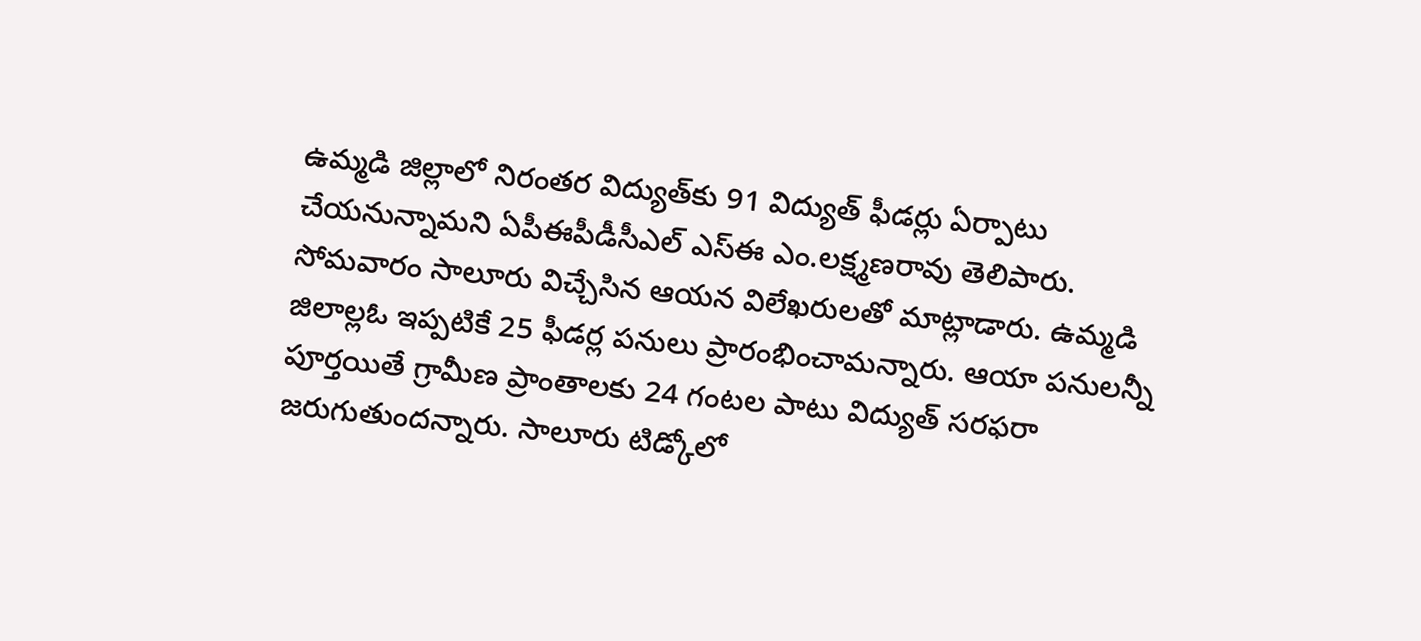ఉమ్మడి జిల్లాలో నిరంతర విద్యుత్‌కు 91 విద్యుత్‌ ఫీడర్లు ఏర్పాటు చేయనున్నామని ఏపీఈపీడీసీఎల్‌ ఎస్‌ఈ ఎం.లక్ష్మణరావు తెలిపారు. సోమవారం సాలూరు విచ్చేసిన ఆయన విలేఖరులతో మాట్లాడారు. ఉమ్మడి జిలాల్లఓ ఇప్పటికే 25 ఫీడర్ల పనులు ప్రారంభించామన్నారు. ఆయా పనులన్నీ పూర్తయితే గ్రామీణ ప్రాంతాలకు 24 గంటల పాటు విద్యుత్‌ సరఫరా జరుగుతుందన్నారు. సాలూరు టిడ్కోలో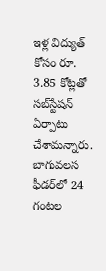ఇళ్ల విద్యుత్‌ కోసం రూ. 3.85 కోట్లతో సబ్‌స్టేషన్‌ ఏర్పాటు చేశామన్నారు. బాగువలస ఫీడర్‌లో 24 గంటల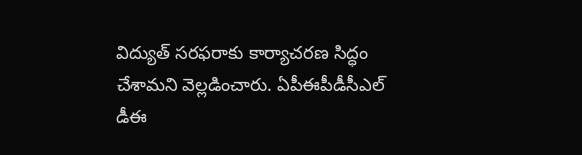విద్యుత్‌ సరఫరాకు కార్యాచరణ సిద్ధం చేశామని వెల్లడించారు. ఏపీఈపీడీసీఎల్‌ డీఈ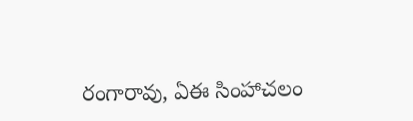రంగారావు, ఏఈ సింహాచలం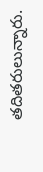తదితరులున్నారు.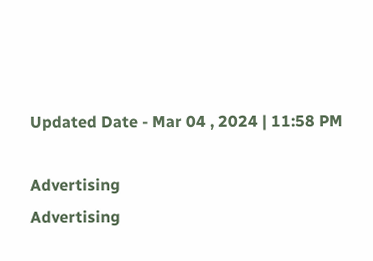Updated Date - Mar 04 , 2024 | 11:58 PM

Advertising
Advertising